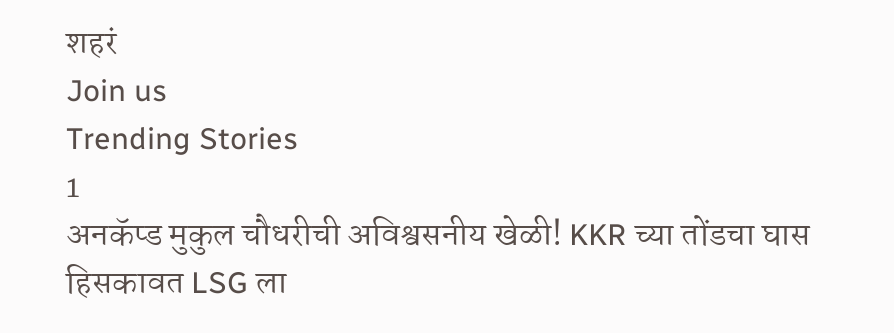शहरं
Join us
Trending Stories
1
अनकॅप्ड मुकुल चौधरीची अविश्वसनीय खेळी! KKR च्या तोंडचा घास हिसकावत LSG ला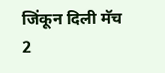जिंकून दिली मॅच
2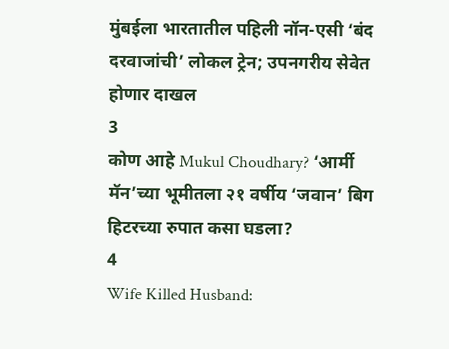मुंबईला भारतातील पहिली नॉन-एसी ‘बंद दरवाजांची’ लोकल ट्रेन; उपनगरीय सेवेत होणार दाखल
3
कोण आहे Mukul Choudhary? ‘आर्मी मॅन’च्या भूमीतला २१ वर्षीय ‘जवान’ बिग हिटरच्या रुपात कसा घडला?
4
Wife Killed Husband: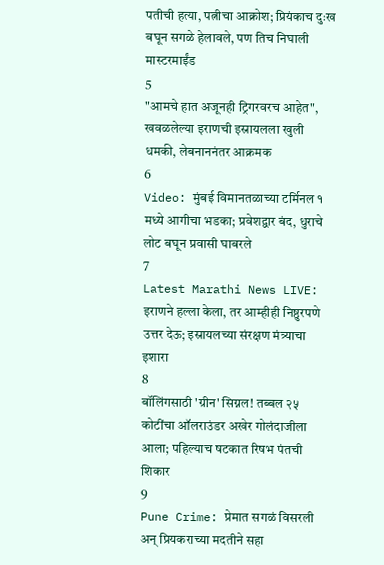पतीची हत्या, पत्नीचा आक्रोश; प्रियंकाच दुःख बघून सगळे हेलावले, पण तिच निघाली मास्टरमाईंड
5
"आमचे हात अजूनही ट्रिगरवरच आहेत", खवळलेल्या इराणची इस्रायलला खुली धमकी, लेबनाननंतर आक्रमक
6
Video: मुंबई विमानतळाच्या टर्मिनल १ मध्ये आगीचा भडका; प्रवेशद्वार बंद, धुराचे लोट बघून प्रवासी घाबरले
7
Latest Marathi News LIVE: इराणने हल्ला केला, तर आम्हीही निष्ठुरपणे उत्तर देऊ; इस्रायलच्या संरक्षण मंत्र्याचा इशारा
8
बॉलिंगसाठी 'ग्रीन' सिग्नल! तब्बल २५ कोटींचा ऑलराउंडर अखेर गोलंदाजीला आला; पहिल्याच षटकात रिषभ पंतची शिकार
9
Pune Crime: प्रेमात सगळं विसरली अन् प्रियकराच्या मदतीने सहा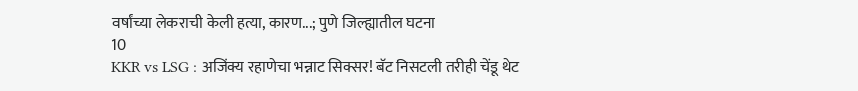वर्षांच्या लेकराची केली हत्या, कारण...; पुणे जिल्ह्यातील घटना
10
KKR vs LSG : अजिंक्य रहाणेचा भन्नाट सिक्सर! बॅट निसटली तरीही चेंडू थेट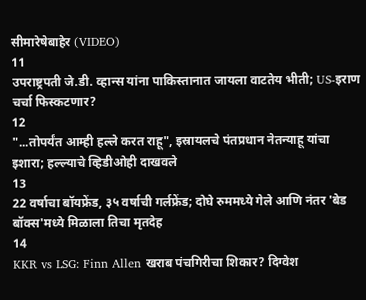सीमारेषेबाहेर (VIDEO)
11
उपराष्ट्रपती जे.डी. व्हान्स यांना पाकिस्तानात जायला वाटतेय भीती; US-इराण चर्चा फिस्कटणार?
12
"...तोपर्यंत आम्ही हल्ले करत राहू", इस्रायलचे पंतप्रधान नेतन्याहू यांचा इशारा; हल्ल्याचे व्हिडीओही दाखवले
13
22 वर्षाचा बॉयफ्रेंड, ३५ वर्षाची गर्लफ्रेंड; दोघे रुममध्ये गेले आणि नंतर 'बेड बॉक्स'मध्ये मिळाला तिचा मृतदेह
14
KKR vs LSG: Finn Allen खराब पंचगिरीचा शिकार? दिग्वेश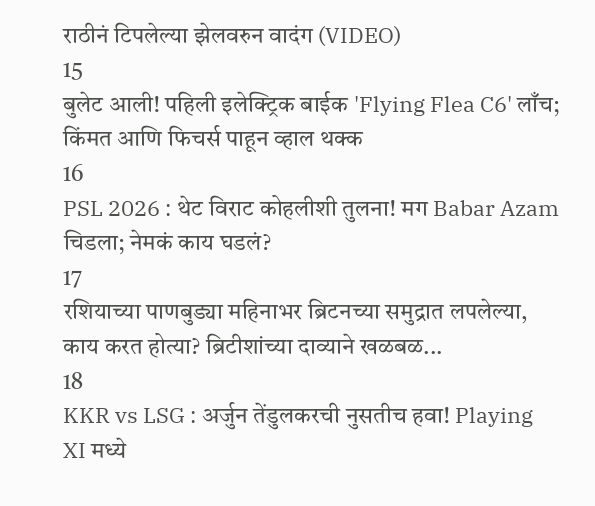राठीनं टिपलेल्या झेलवरुन वादंग (VIDEO)
15
बुलेट आली! पहिली इलेक्ट्रिक बाईक 'Flying Flea C6' लाँच; किंमत आणि फिचर्स पाहून व्हाल थक्क
16
PSL 2026 : थेट विराट कोहलीशी तुलना! मग Babar Azam चिडला; नेमकं काय घडलं?
17
रशियाच्या पाणबुड्या महिनाभर ब्रिटनच्या समुद्रात लपलेल्या, काय करत होत्या? ब्रिटीशांच्या दाव्याने खळबळ...
18
KKR vs LSG : अर्जुन तेंडुलकरची नुसतीच हवा! Playing XI मध्ये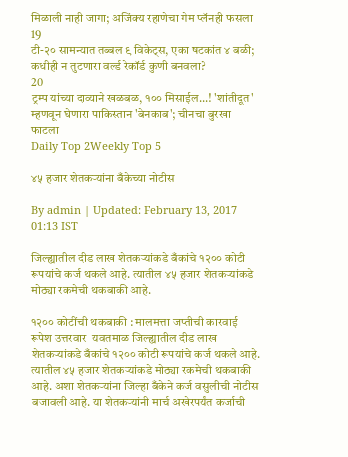मिळाली नाही जागा; अजिंक्य रहाणेचा गेम प्लॅनही फसला
19
टी-२० सामन्यात तब्बल ९ विकेट्स, एका षटकांत ४ बळी; कधीही न तुटणारा वर्ल्ड रेकॉर्ड कुणी बनवला?
20
ट्रम्प यांच्या दाव्याने खळबळ, १०० मिसाईल...! 'शांतीदूत' म्हणवून घेणारा पाकिस्तान 'बेनकाब'; चीनचा बुरखा फाटला
Daily Top 2Weekly Top 5

४५ हजार शेतकऱ्यांना बँकेच्या नोटीस

By admin | Updated: February 13, 2017 01:13 IST

जिल्ह्यातील दीड लाख शेतकऱ्यांकडे बँकांचे १२०० कोटी रूपयांचे कर्ज थकले आहे. त्यातील ४५ हजार शेतकऱ्यांकडे मोठ्या रकमेची थकबाकी आहे.

१२०० कोटींची थकबाकी : मालमत्ता जप्तीची कारवाई रूपेश उत्तरवार  यवतमाळ जिल्ह्यातील दीड लाख शेतकऱ्यांकडे बँकांचे १२०० कोटी रूपयांचे कर्ज थकले आहे. त्यातील ४५ हजार शेतकऱ्यांकडे मोठ्या रकमेची थकबाकी आहे. अशा शेतकऱ्यांना जिल्हा बँकेने कर्ज वसुलीची नोटीस बजावली आहे. या शेतकऱ्यांनी मार्च अखेरपर्यंत कर्जाची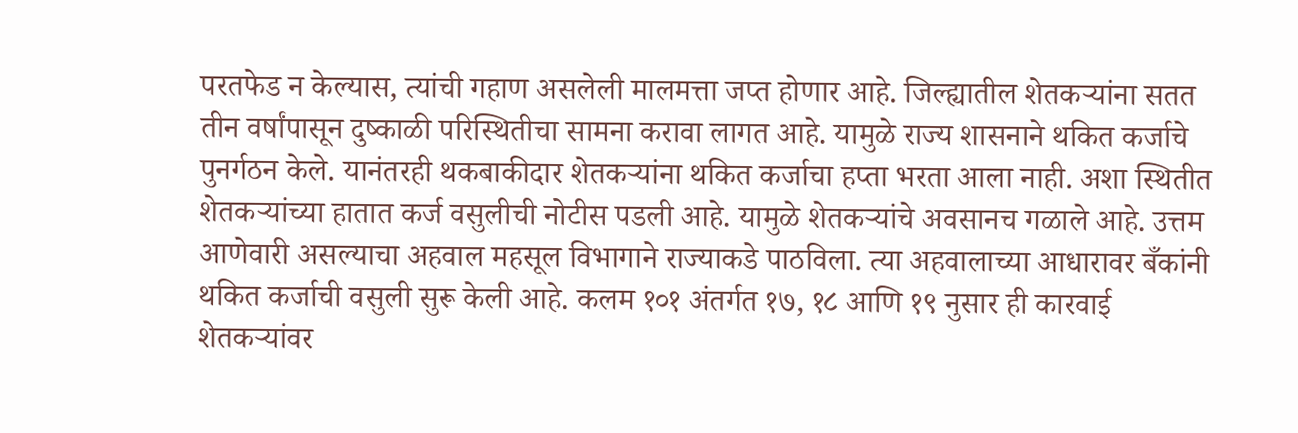परतफेड न केल्यास, त्यांची गहाण असलेली मालमत्ता जप्त होणार आहे. जिल्ह्यातील शेतकऱ्यांना सतत तीन वर्षांपासून दुष्काळी परिस्थितीचा सामना करावा लागत आहे. यामुळे राज्य शासनाने थकित कर्जाचे पुनर्गठन केले. यानंतरही थकबाकीदार शेतकऱ्यांना थकित कर्जाचा हप्ता भरता आला नाही. अशा स्थितीत शेतकऱ्यांच्या हातात कर्ज वसुलीची नोटीस पडली आहे. यामुळे शेतकऱ्यांचे अवसानच गळाले आहे. उत्तम आणेवारी असल्याचा अहवाल महसूल विभागाने राज्याकडे पाठविला. त्या अहवालाच्या आधारावर बँकांनी थकित कर्जाची वसुली सुरू केली आहे. कलम १०१ अंतर्गत १७, १८ आणि १९ नुसार ही कारवाई शेतकऱ्यांवर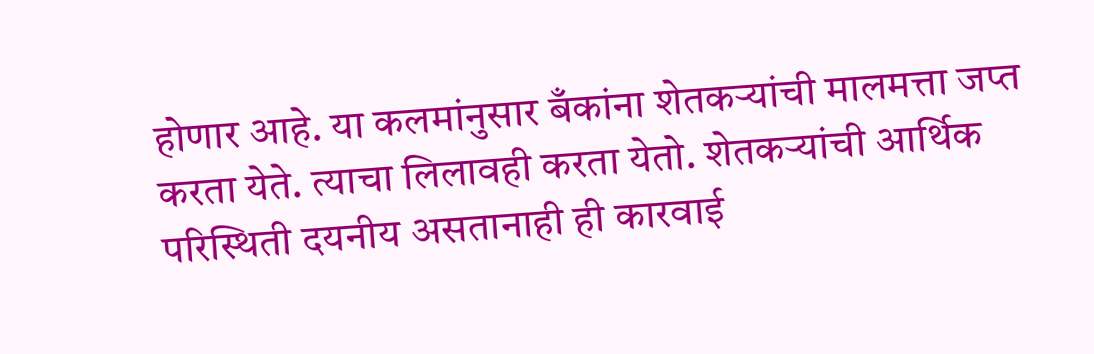होणार आहे. या कलमांनुसार बँकांना शेतकऱ्यांची मालमत्ता जप्त करता येते. त्याचा लिलावही करता येतो. शेतकऱ्यांची आर्थिक परिस्थिती दयनीय असतानाही ही कारवाई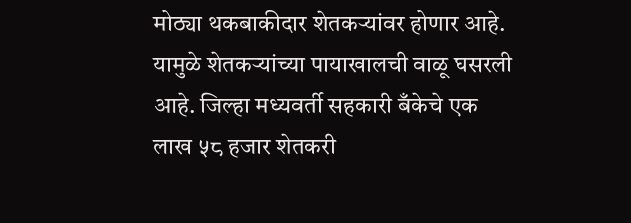मोठ्या थकबाकीदार शेतकऱ्यांवर होणार आहे. यामुळे शेतकऱ्यांच्या पायाखालची वाळू घसरली आहे. जिल्हा मध्यवर्ती सहकारी बँकेचे एक लाख ५८ हजार शेतकरी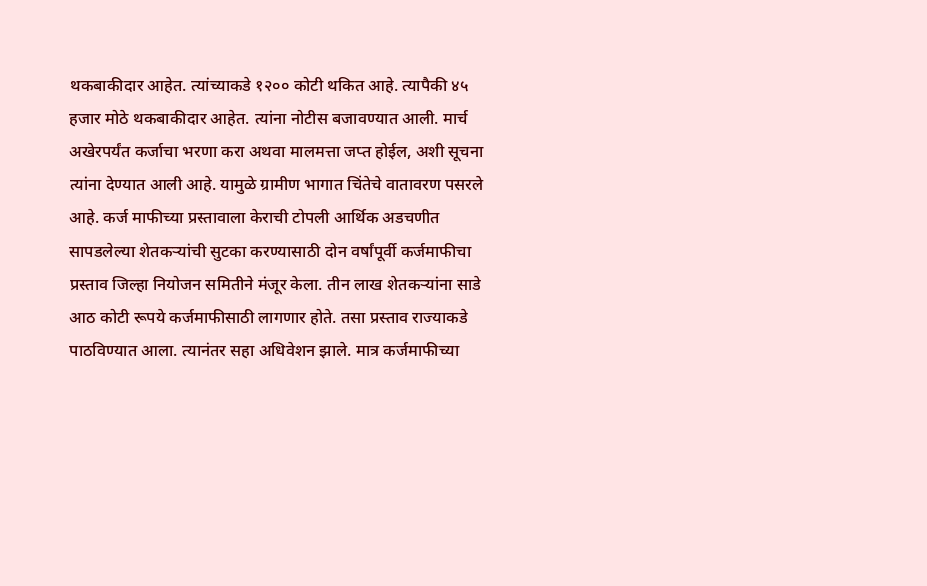थकबाकीदार आहेत. त्यांच्याकडे १२०० कोटी थकित आहे. त्यापैकी ४५ हजार मोठे थकबाकीदार आहेत. त्यांना नोटीस बजावण्यात आली. मार्च अखेरपर्यंत कर्जाचा भरणा करा अथवा मालमत्ता जप्त होईल, अशी सूचना त्यांना देण्यात आली आहे. यामुळे ग्रामीण भागात चिंतेचे वातावरण पसरले आहे. कर्ज माफीच्या प्रस्तावाला केराची टोपली आर्थिक अडचणीत सापडलेल्या शेतकऱ्यांची सुटका करण्यासाठी दोन वर्षांपूर्वी कर्जमाफीचा प्रस्ताव जिल्हा नियोजन समितीने मंजूर केला. तीन लाख शेतकऱ्यांना साडे आठ कोटी रूपये कर्जमाफीसाठी लागणार होते. तसा प्रस्ताव राज्याकडे पाठविण्यात आला. त्यानंतर सहा अधिवेशन झाले. मात्र कर्जमाफीच्या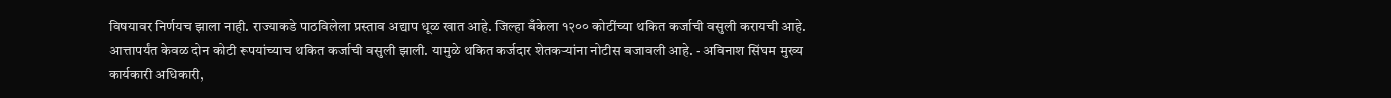विषयावर निर्णयच झाला नाही. राज्याकडे पाठविलेला प्रस्ताव अद्याप धूळ खात आहे. जिल्हा बँकेला १२०० कोटींच्या थकित कर्जाची वसुली करायची आहे. आत्तापर्यंत केवळ दोन कोटी रूपयांच्याच थकित कर्जाची वसुली झाली. यामुळे थकित कर्जदार शेतकऱ्यांना नोटीस बजावली आहे. - अविनाश सिंघम मुख्य कार्यकारी अधिकारी,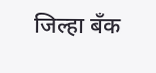जिल्हा बँक